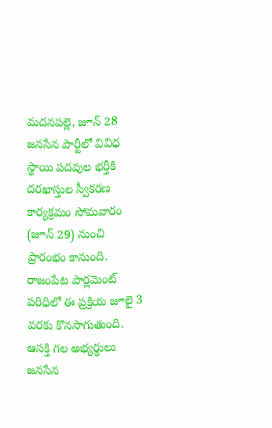మదనపల్లె, జూన్ 28
జనసేన పార్టీలో వివిధ స్థాయి పదవుల భర్తీకి దరఖాస్తుల స్వీకరణ కార్యక్రమం సోమవారం (జూన్ 29) నుంచి ప్రారంభం కానుంది. రాజంపేట పార్లమెంట్ పరిధిలో ఈ ప్రక్రియ జూలై 3 వరకు కొనసాగుతుంది. ఆసక్తి గల అభ్యర్థులు జనసేన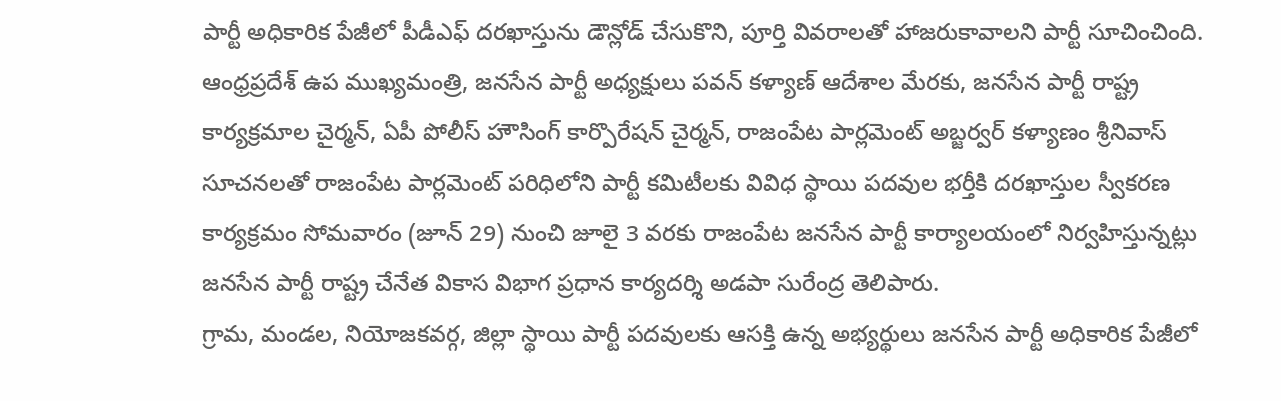పార్టీ అధికారిక పేజీలో పీడీఎఫ్ దరఖాస్తును డౌన్లోడ్ చేసుకొని, పూర్తి వివరాలతో హాజరుకావాలని పార్టీ సూచించింది.
ఆంధ్రప్రదేశ్ ఉప ముఖ్యమంత్రి, జనసేన పార్టీ అధ్యక్షులు పవన్ కళ్యాణ్ ఆదేశాల మేరకు, జనసేన పార్టీ రాష్ట్ర కార్యక్రమాల చైర్మన్, ఏపీ పోలీస్ హౌసింగ్ కార్పొరేషన్ చైర్మన్, రాజంపేట పార్లమెంట్ అబ్జర్వర్ కళ్యాణం శ్రీనివాస్ సూచనలతో రాజంపేట పార్లమెంట్ పరిధిలోని పార్టీ కమిటీలకు వివిధ స్థాయి పదవుల భర్తీకి దరఖాస్తుల స్వీకరణ కార్యక్రమం సోమవారం (జూన్ 29) నుంచి జూలై 3 వరకు రాజంపేట జనసేన పార్టీ కార్యాలయంలో నిర్వహిస్తున్నట్లు జనసేన పార్టీ రాష్ట్ర చేనేత వికాస విభాగ ప్రధాన కార్యదర్శి అడపా సురేంద్ర తెలిపారు.
గ్రామ, మండల, నియోజకవర్గ, జిల్లా స్థాయి పార్టీ పదవులకు ఆసక్తి ఉన్న అభ్యర్థులు జనసేన పార్టీ అధికారిక పేజీలో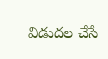విడుదల చేసే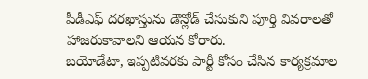పీడీఎఫ్ దరఖాస్తును డౌన్లోడ్ చేసుకుని పూర్తి వివరాలతో హాజరుకావాలని ఆయన కోరారు.
బయోడేటా, ఇప్పటివరకు పార్టీ కోసం చేసిన కార్యక్రమాల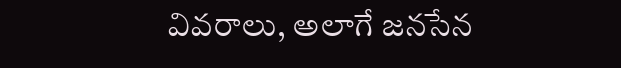వివరాలు, అలాగే జనసేన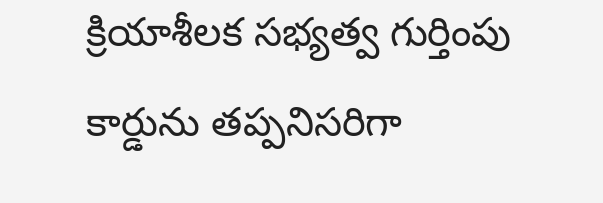క్రియాశీలక సభ్యత్వ గుర్తింపు కార్డును తప్పనిసరిగా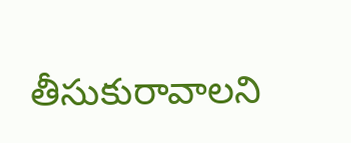తీసుకురావాలని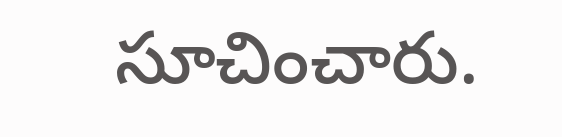సూచించారు.